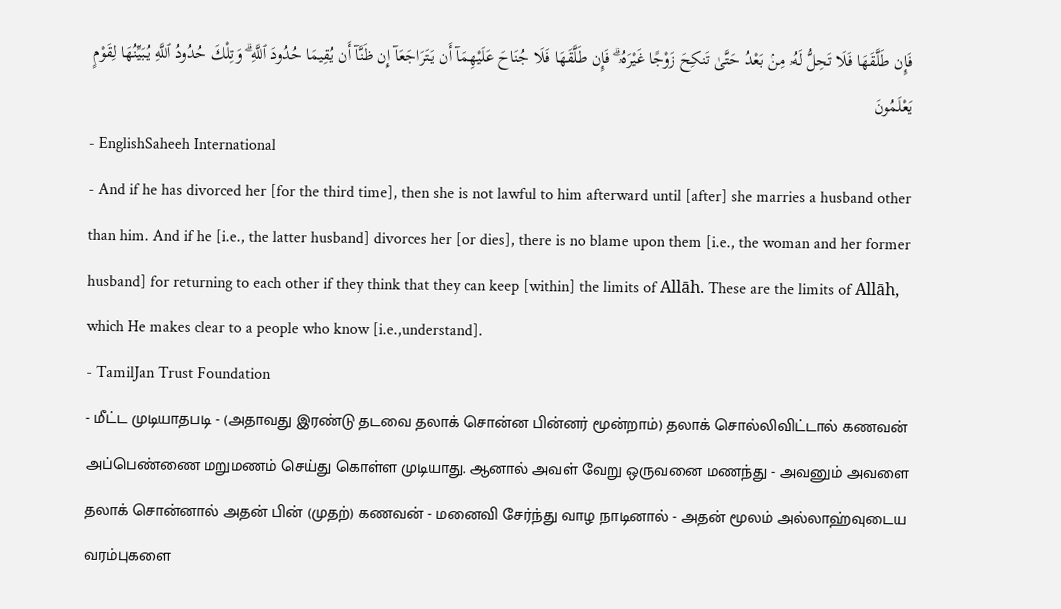فَإِن طَلَّقَهَا فَلَا تَحِلُّ لَهُۥ مِنۢ بَعْدُ حَتَّىٰ تَنكِحَ زَوْجًا غَيْرَهُۥ ۗ فَإِن طَلَّقَهَا فَلَا جُنَاحَ عَلَيْهِمَآ أَن يَتَرَاجَعَآ إِن ظَنَّآ أَن يُقِيمَا حُدُودَ ٱللَّهِ ۗ وَتِلْكَ حُدُودُ ٱللَّهِ يُبَيِّنُهَا لِقَوْمٍ يَعْلَمُونَ
- EnglishSaheeh International
- And if he has divorced her [for the third time], then she is not lawful to him afterward until [after] she marries a husband other than him. And if he [i.e., the latter husband] divorces her [or dies], there is no blame upon them [i.e., the woman and her former husband] for returning to each other if they think that they can keep [within] the limits of Allāh. These are the limits of Allāh, which He makes clear to a people who know [i.e.,understand].
- TamilJan Trust Foundation
- மீட்ட முடியாதபடி - (அதாவது இரண்டு தடவை தலாக் சொன்ன பின்னர் மூன்றாம்) தலாக் சொல்லிவிட்டால் கணவன் அப்பெண்ணை மறுமணம் செய்து கொள்ள முடியாது. ஆனால் அவள் வேறு ஒருவனை மணந்து - அவனும் அவளை தலாக் சொன்னால் அதன் பின் (முதற்) கணவன் - மனைவி சேர்ந்து வாழ நாடினால் - அதன் மூலம் அல்லாஹ்வுடைய வரம்புகளை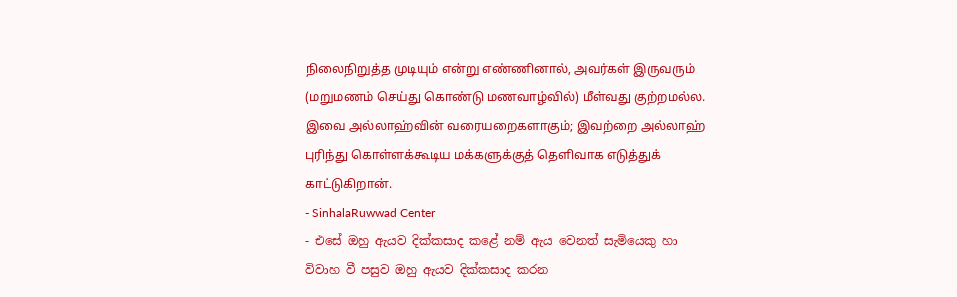நிலைநிறுத்த முடியும் என்று எண்ணினால், அவர்கள் இருவரும் (மறுமணம் செய்து கொண்டு மணவாழ்வில்) மீள்வது குற்றமல்ல. இவை அல்லாஹ்வின் வரையறைகளாகும்; இவற்றை அல்லாஹ் புரிந்து கொள்ளக்கூடிய மக்களுக்குத் தெளிவாக எடுத்துக் காட்டுகிறான்.
- SinhalaRuwwad Center
- එසේ ඔහු ඇයව දික්කසාද කළේ නම් ඇය වෙනත් සැමියෙකු හා විවාහ වී පසුව ඔහු ඇයව දික්කසාද කරන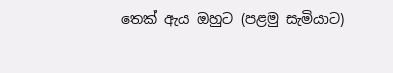තෙක් ඇය ඔහුට (පළමු සැමියාට)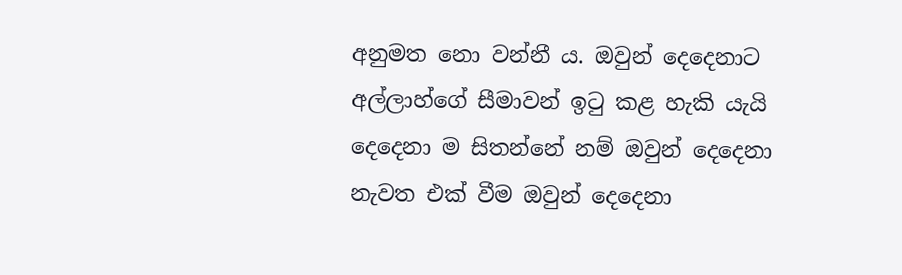අනුමත නො වන්නී ය. ඔවුන් දෙදෙනාට අල්ලාහ්ගේ සීමාවන් ඉටු කළ හැකි යැයි දෙදෙනා ම සිතන්නේ නම් ඔවුන් දෙදෙනා නැවත එක් වීම ඔවුන් දෙදෙනා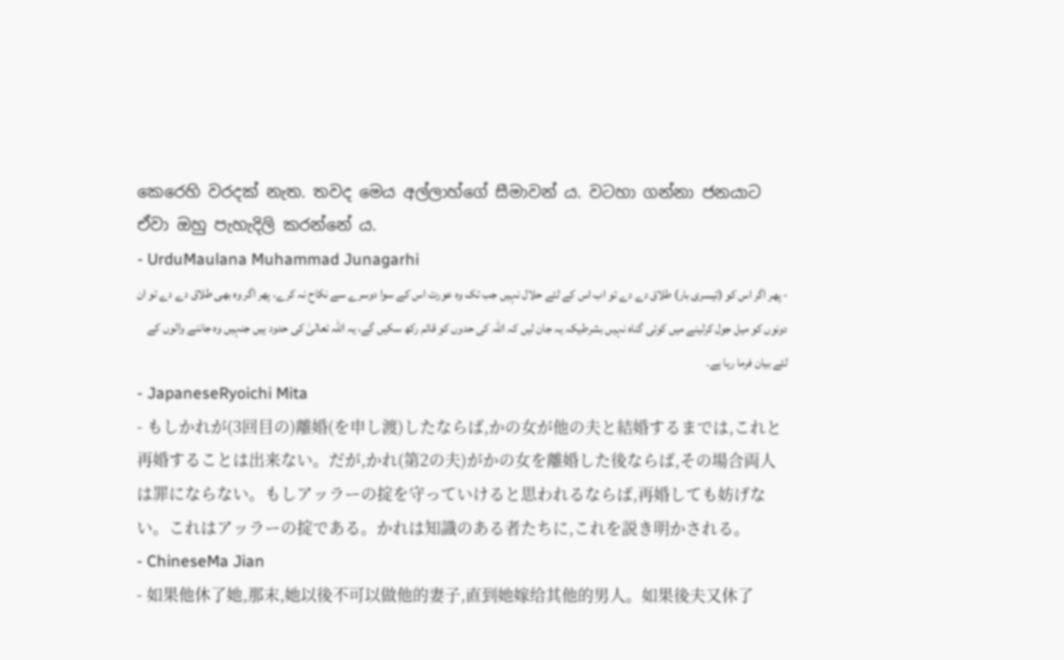කෙරෙහි වරදක් නැත. තවද මෙය අල්ලාහ්ගේ සීමාවන් ය. වටහා ගන්නා ජනයාට ඒවා ඔහු පැහැදිලි කරන්නේ ය.
- UrduMaulana Muhammad Junagarhi
- پھر اگر اس کو (تیسری بار) طلاق دے دے تو اب اس کے لئے حلال نہیں جب تک وه عورت اس کے سوا دوسرے سے نکاح نہ کرے، پھر اگر وه بھی طلاق دے دے تو ان دونوں کو میل جول کرلینے میں کوئی گناه نہیں بشرطیکہ یہ جان لیں کہ اللہ کی حدوں کو قائم رکھ سکیں گے، یہ اللہ تعالیٰ کی حدود ہیں جنہیں وه جاننے والوں کے لئے بیان فرما رہا ہے۔
- JapaneseRyoichi Mita
- もしかれが(3回目の)離婚(を申し渡)したならば,かの女が他の夫と結婚するまでは,これと再婚することは出来ない。だが,かれ(第2の夫)がかの女を離婚した後ならば,その場合両人は罪にならない。もしアッラーの掟を守っていけると思われるならば,再婚しても妨げない。これはアッラーの掟である。かれは知識のある者たちに,これを説き明かされる。
- ChineseMa Jian
- 如果他休了她,那末,她以後不可以做他的妻子,直到她嫁给其他的男人。如果後夫又休了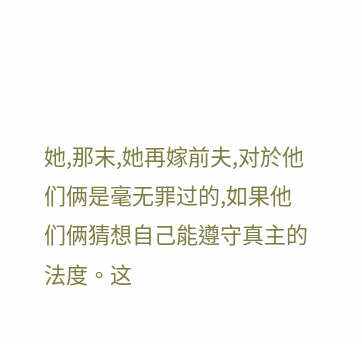她,那末,她再嫁前夫,对於他们俩是毫无罪过的,如果他们俩猜想自己能遵守真主的法度。这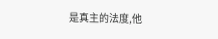是真主的法度,他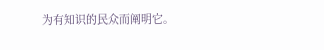为有知识的民众而阐明它。